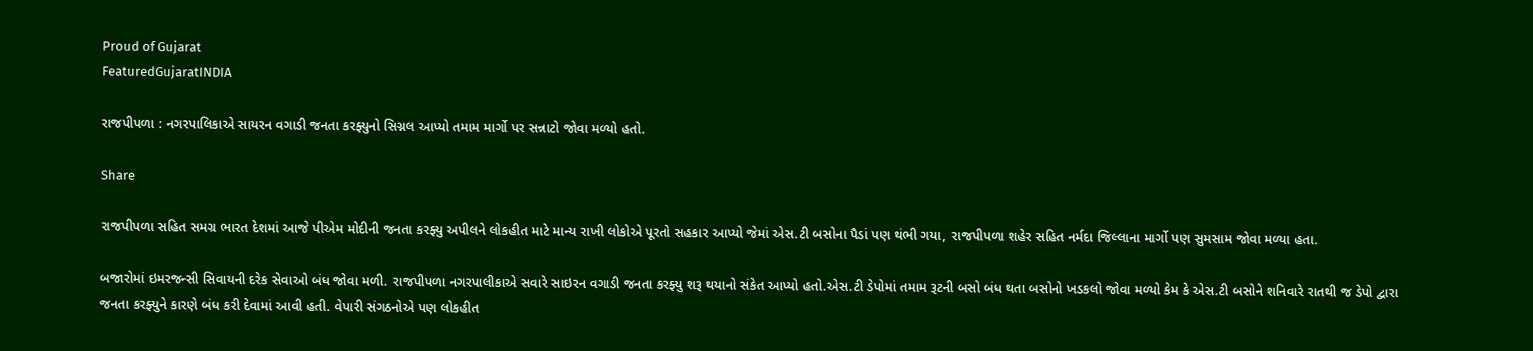Proud of Gujarat
FeaturedGujaratINDIA

રાજપીપળા : નગરપાલિકાએ સાયરન વગાડી જનતા કરફ્યુનો સિગ્નલ આપ્યો તમામ માર્ગો પર સન્નાટો જોવા મળ્યો હતો.

Share

રાજપીપળા સહિત સમગ્ર ભારત દેશમાં આજે પીએમ મોદીની જનતા કરફ્યુ અપીલને લોકહીત માટે માન્ય રાખી લોકોએ પૂરતો સહકાર આપ્યો જેમાં એસ.ટી બસોના પૈડાં પણ થંભી ગયા, રાજપીપળા શહેર સહિત નર્મદા જિલ્લાના માર્ગો પણ સુમસામ જોવા મળ્યા હતા.

બજારોમાં ઇમરજન્સી સિવાયની દરેક સેવાઓ બંધ જોવા મળી. રાજપીપળા નગરપાલીકાએ સવારે સાઇરન વગાડી જનતા કરફ્યુ શરૂ થયાનો સંકેત આપ્યો હતો.એસ.ટી ડેપોમાં તમામ રૂટની બસો બંધ થતા બસોનો ખડકલો જોવા મળ્યો કેમ કે એસ.ટી બસોને શનિવારે રાતથી જ ડેપો દ્વારા જનતા કરફ્યુને કારણે બંધ કરી દેવામાં આવી હતી. વેપારી સંગઠનોએ પણ લોકહીત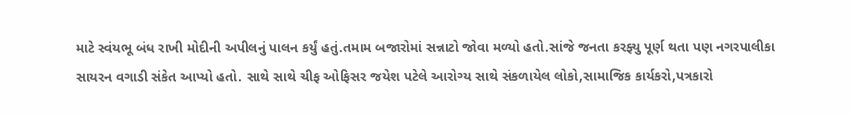માટે સ્વંયભૂ બંધ રાખી મોદીની અપીલનું પાલન કર્યું હતું.તમામ બજારોમાં સન્નાટો જોવા મળ્યો હતો.સાંજે જનતા કરફ્યુ પૂર્ણ થતા પણ નગરપાલીકા સાયરન વગાડી સંકેત આપ્યો હતો. સાથે સાથે ચીફ ઓફિસર જયેશ પટેલે આરોગ્ય સાથે સંકળાયેલ લોકો,સામાજિક કાર્યકરો,પત્રકારો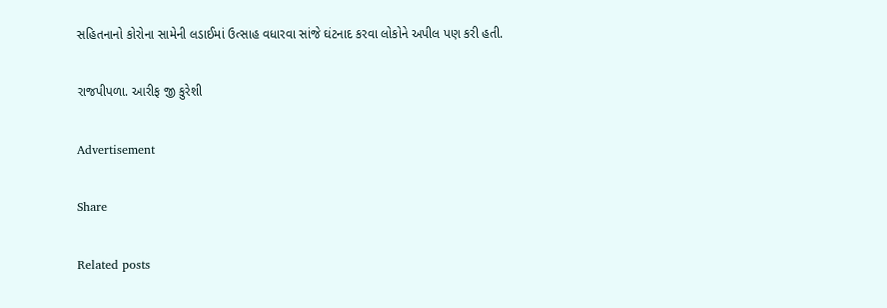સહિતનાનો કોરોના સામેની લડાઈમાં ઉત્સાહ વધારવા સાંજે ઘંટનાદ કરવા લોકોને અપીલ પણ કરી હતી.

રાજપીપળા. આરીફ જી કુરેશી

Advertisement

Share

Related posts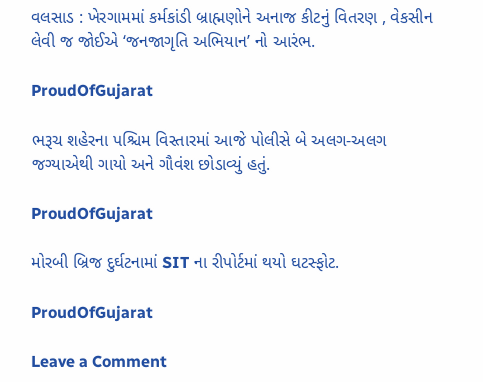વલસાડ : ખેરગામમાં કર્મકાંડી બ્રાહ્મણોને અનાજ કીટનું વિતરણ , વેકસીન લેવી જ જોઈએ ‘જનજાગૃતિ અભિયાન’ નો આરંભ.

ProudOfGujarat

ભરૂચ શહેરના પશ્ચિમ વિસ્તારમાં આજે પોલીસે બે અલગ-અલગ જગ્યાએથી ગાયો અને ગૌવંશ છોડાવ્યું હતું.

ProudOfGujarat

મોરબી બ્રિજ દુર્ઘટનામાં SIT ના રીપોર્ટમાં થયો ઘટસ્ફોટ.

ProudOfGujarat

Leave a Comment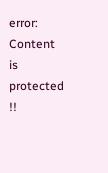error: Content is protected !!